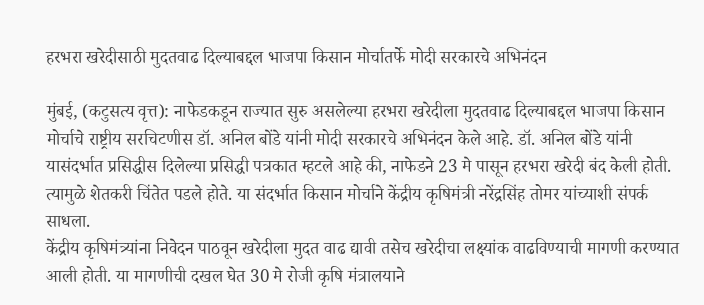हरभरा खरेदीसाठी मुदतवाढ दिल्याबद्दल भाजपा किसान मोर्चातर्फे मोदी सरकारचे अभिनंदन

मुंबई, (कटुसत्य वृत्त): नाफेडकडून राज्यात सुरु असलेल्या हरभरा खरेदीला मुदतवाढ दिल्याबद्दल भाजपा किसान मोर्चाचे राष्ट्रीय सरचिटणीस डॉ. अनिल बोंडे यांनी मोदी सरकारचे अभिनंदन केले आहे. डॉ. अनिल बोंडे यांनी यासंदर्भात प्रसिद्धीस दिलेल्या प्रसिद्धी पत्रकात म्हटले आहे की, नाफेडने 23 मे पासून हरभरा खरेदी बंद केली होती. त्यामुळे शेतकरी चिंतेत पडले होते. या संदर्भात किसान मोर्चाने केंद्रीय कृषिमंत्री नरेंद्रसिंह तोमर यांच्याशी संपर्क साधला.
केंद्रीय कृषिमंत्र्यांना निवेदन पाठवून खरेदीला मुदत वाढ द्यावी तसेच खरेदीचा लक्ष्यांक वाढविण्याची मागणी करण्यात आली होती. या मागणीची दखल घेत 30 मे रोजी कृषि मंत्रालयाने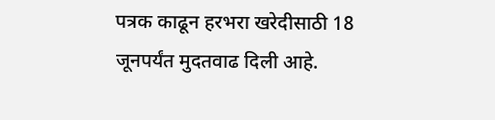पत्रक काढून हरभरा खरेदीसाठी 18 जूनपर्यंत मुदतवाढ दिली आहे.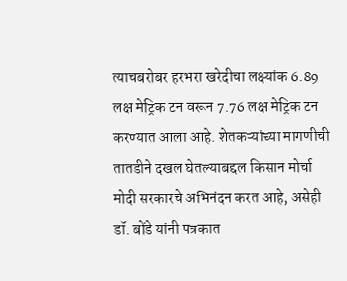त्याचबरोबर हरभरा खरेदीचा लक्ष्यांक 6.89 लक्ष मेट्रिक टन वरून 7.76 लक्ष मेट्रिक टन करण्यात आला आहे. शेतकऱ्यांच्या मागणीची तातडीने दखल घेतल्याबद्दल किसान मोर्चा मोदी सरकारचे अभिनंदन करत आहे, असेही डॉ. बोंडे यांनी पत्रकात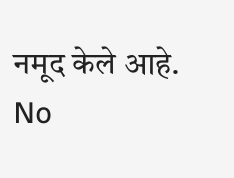नमूद केले आहे.
No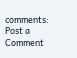comments:
Post a Comment